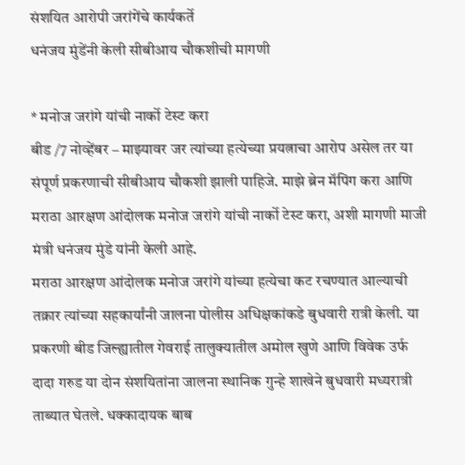संशयित आरोपी जरांगेंचे कार्यकर्ते
धनंजय मुंडेंनी केली सीबीआय चौकशीची मागणी

* मनोज जरांगे यांची नार्को टेस्ट करा
बीड /7 नोव्हेंबर – माझ्यावर जर त्यांच्या हत्येच्या प्रयत्नाचा आरोप असेल तर या संपूर्ण प्रकरणाची सीबीआय चौकशी झाली पाहिजे. माझे ब्रेन मॅपिंग करा आणि मराठा आरक्षण आंदोलक मनोज जरांगे यांची नार्को टेस्ट करा, अशी मागणी माजी मंत्री धनंजय मुंडे यांनी केली आहे.
मराठा आरक्षण आंदोलक मनोज जरांगे यांच्या हत्येचा कट रचण्यात आल्याची तक्रार त्यांच्या सहकार्यांनी जालना पोलीस अधिक्षकांकडे बुधवारी रात्री केली. या प्रकरणी बीड जिल्ह्यातील गेवराई तालुक्यातील अमोल खुणे आणि विवेक उर्फ दादा गरुड या दोन संशयितांना जालना स्थानिक गुन्हे शाखेने बुधवारी मध्यरात्री ताब्यात घेतले. धक्कादायक बाब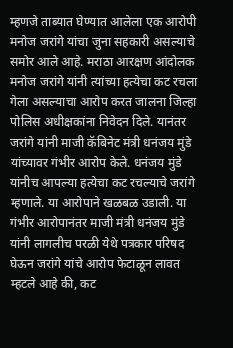म्हणजे ताब्यात घेण्यात आलेला एक आरोपी मनोज जरांगे यांचा जुना सहकारी असल्याचे समोर आले आहे. मराठा आरक्षण आंदोलक मनोज जरांगे यांनी त्यांच्या हत्येचा कट रचला गेला असल्याचा आरोप करत जालना जिल्हा पोलिस अधीक्षकांना निवेदन दिले. यानंतर जरांगे यांनी माजी कॅबिनेट मंत्री धनंजय मुंडे यांच्यावर गंभीर आरोप केले. धनंजय मुंडे यांनीच आपल्या हत्येचा कट रचल्याचे जरांगे म्हणाले. या आरोपाने खळबळ उडाली. या गंभीर आरोपानंतर माजी मंत्री धनंजय मुंडे यांनी लागलीच परळी येथे पत्रकार परिषद घेऊन जरांगे यांचे आरोप फेटाळून लावत म्हटले आहे की, कट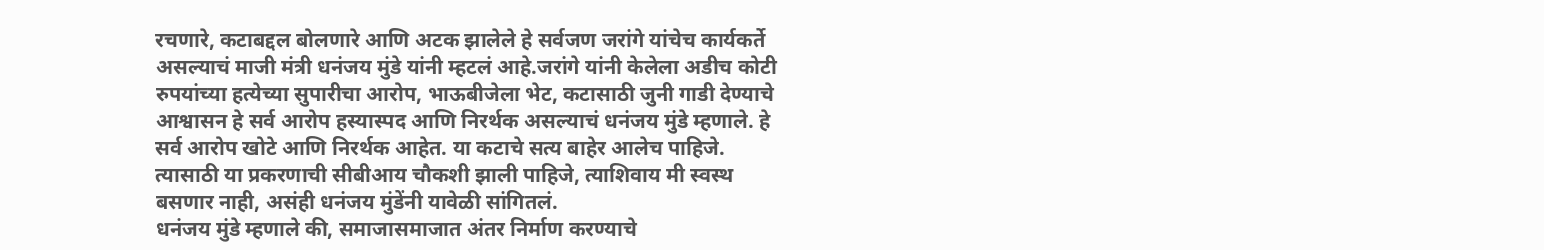रचणारे, कटाबद्दल बोलणारे आणि अटक झालेले हे सर्वजण जरांगे यांचेच कार्यकर्ते असल्याचं माजी मंत्री धनंजय मुंडे यांनी म्हटलं आहे.जरांगे यांनी केलेला अडीच कोटी रुपयांच्या हत्येच्या सुपारीचा आरोप, भाऊबीजेला भेट, कटासाठी जुनी गाडी देण्याचे आश्वासन हे सर्व आरोप हस्यास्पद आणि निरर्थक असल्याचं धनंजय मुंडे म्हणाले. हे सर्व आरोप खोटे आणि निरर्थक आहेत. या कटाचे सत्य बाहेर आलेच पाहिजे. त्यासाठी या प्रकरणाची सीबीआय चौकशी झाली पाहिजे, त्याशिवाय मी स्वस्थ बसणार नाही, असंही धनंजय मुंडेंनी यावेळी सांगितलं.
धनंजय मुंडे म्हणाले की, समाजासमाजात अंतर निर्माण करण्याचे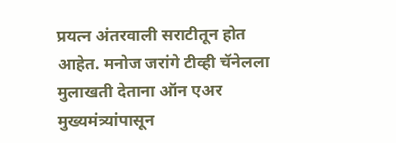प्रयत्न अंतरवाली सराटीतून होत आहेत. मनोज जरांगे टीव्ही चॅनेलला मुलाखती देताना ऑन एअर मुख्यमंत्र्यांपासून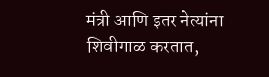मंत्री आणि इतर नेत्यांना शिवीगाळ करतात,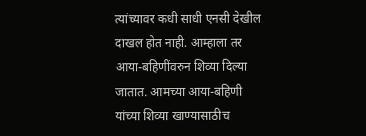त्यांच्यावर कधी साधी एनसी देखील दाखल होत नाही. आम्हाला तर आया-बहिणींवरुन शिव्या दिल्या जातात. आमच्या आया-बहिणी यांच्या शिव्या खाण्यासाठीच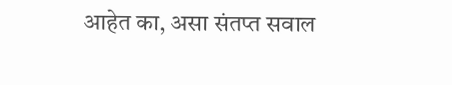आहेत का, असा संतप्त सवाल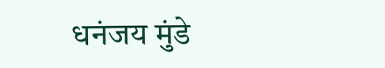धनंजय मुंडे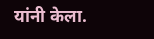यांनी केला.